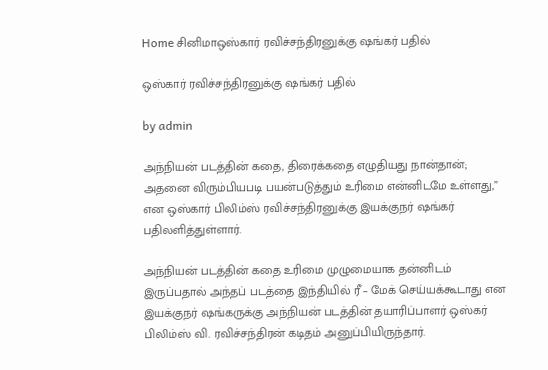Home சினிமாஒஸ்கார் ரவிச்சந்திரனுக்கு ஷங்கர் பதில்

ஒஸ்கார் ரவிச்சந்திரனுக்கு ஷங்கர் பதில்

by admin

அந்நியன் படத்தின் கதை, திரைக்கதை எழுதியது நான்தான்; அதனை விரும்பியபடி பயன்படுத்தும் உரிமை என்னிடமே உள்ளது,” என ஒஸ்கார் பிலிம்ஸ் ரவிச்சந்திரனுக்கு இயக்குநர் ஷங்கர் பதிலளித்துள்ளார்.

அந்நியன் படத்தின் கதை உரிமை முழுமையாக தன்னிடம் இருப்பதால் அந்தப் படத்தை இந்தியில் ரீ – மேக் செய்யக்கூடாது என இயக்குநர் ஷங்கருக்கு அந்நியன் படத்தின் தயாரிப்பாளர் ஒஸ்கர் பிலிம்ஸ் வி. ரவிச்சந்திரன் கடிதம் அனுப்பியிருந்தார்.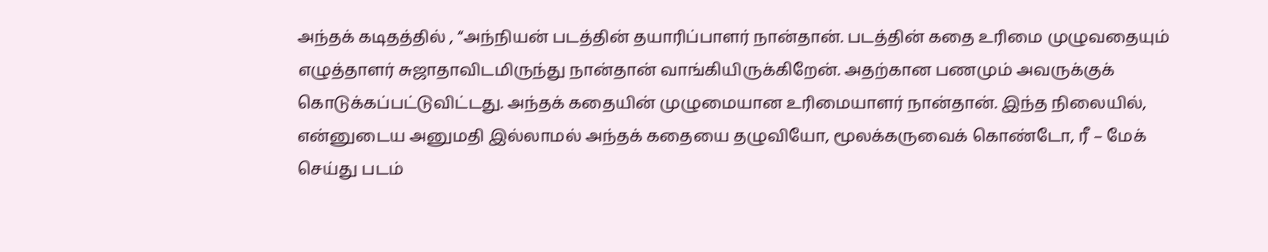அந்தக் கடிதத்தில் , “அந்நியன் படத்தின் தயாரிப்பாளர் நான்தான். படத்தின் கதை உரிமை முழுவதையும் எழுத்தாளர் சுஜாதாவிடமிருந்து நான்தான் வாங்கியிருக்கிறேன். அதற்கான பணமும் அவருக்குக் கொடுக்கப்பட்டுவிட்டது. அந்தக் கதையின் முழுமையான உரிமையாளர் நான்தான். இந்த நிலையில், என்னுடைய அனுமதி இல்லாமல் அந்தக் கதையை தழுவியோ, மூலக்கருவைக் கொண்டோ, ரீ – மேக் செய்து படம்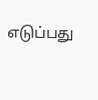எடுப்பது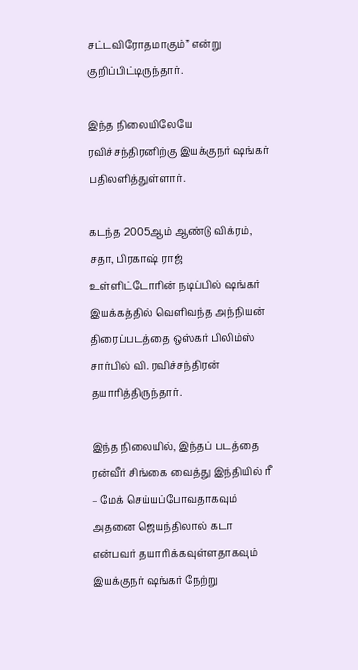சட்டவிரோதமாகும்” என்று குறிப்பிட்டிருந்தார்.

இந்த நிலையிலேயே ரவிச்சந்திரனிற்கு இயக்குநர் ஷங்கர் பதிலளித்துள்ளார்.

கடந்த 2005ஆம் ஆண்டு விக்ரம், சதா, பிரகாஷ் ராஜ் உள்ளிட்டோாின் நடிப்பில் ஷங்கர் இயக்கத்தில் வெளிவந்த அந்நியன் திரைப்படத்தை ஒஸ்கர் பிலிம்ஸ் சார்பில் வி. ரவிச்சந்திரன் தயாரித்திருந்தார்.

இந்த நிலையில், இந்தப் படத்தை ரன்வீர் சிங்கை வைத்து இந்தியில் ரீ – மேக் செய்யப்போவதாகவும் அதனை ஜெயந்திலால் கடா என்பவர் தயாரிக்கவுள்ளதாகவும் இயக்குநர் ஷங்கர் நேற்று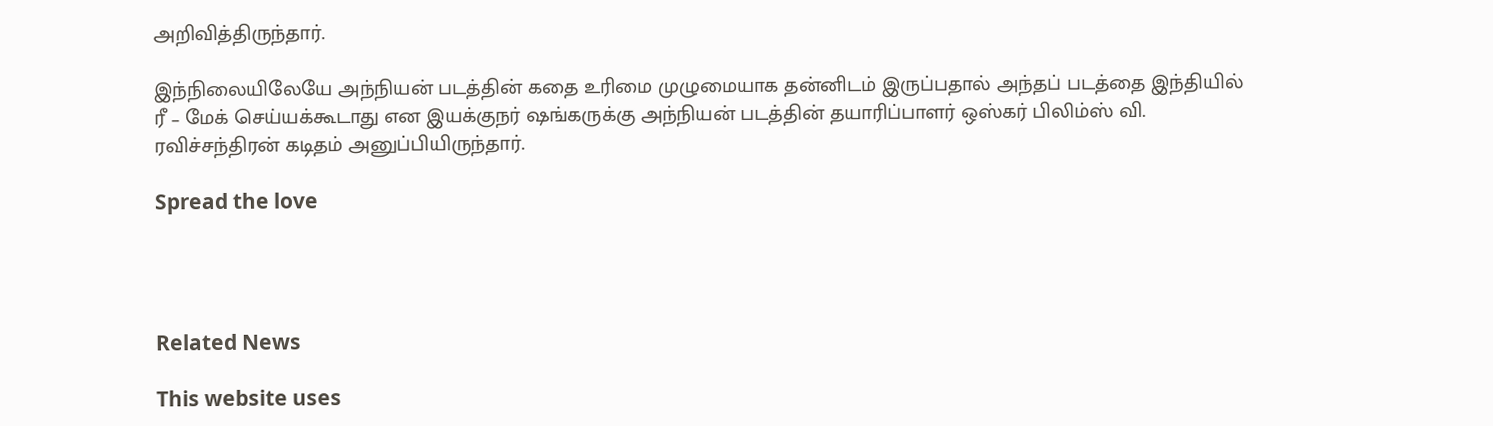அறிவித்திருந்தார்.

இந்நிலையிலேயே அந்நியன் படத்தின் கதை உரிமை முழுமையாக தன்னிடம் இருப்பதால் அந்தப் படத்தை இந்தியில் ரீ – மேக் செய்யக்கூடாது என இயக்குநர் ஷங்கருக்கு அந்நியன் படத்தின் தயாரிப்பாளர் ஒஸ்கர் பிலிம்ஸ் வி. ரவிச்சந்திரன் கடிதம் அனுப்பியிருந்தார்.

Spread the love




Related News

This website uses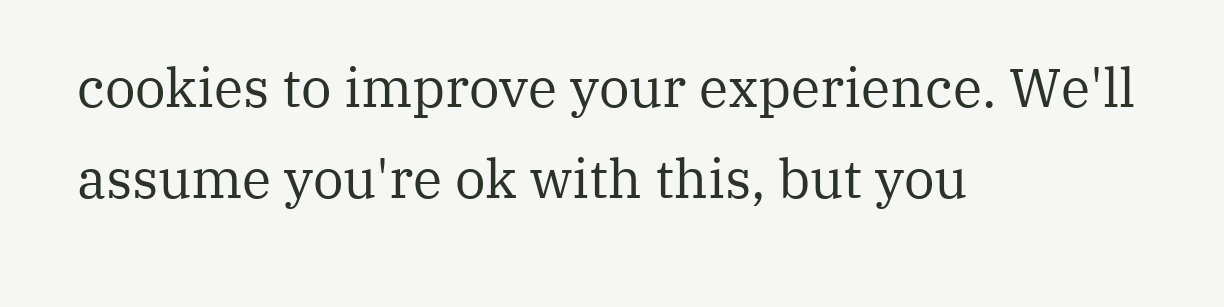cookies to improve your experience. We'll assume you're ok with this, but you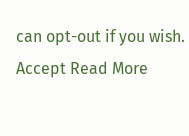can opt-out if you wish. Accept Read More